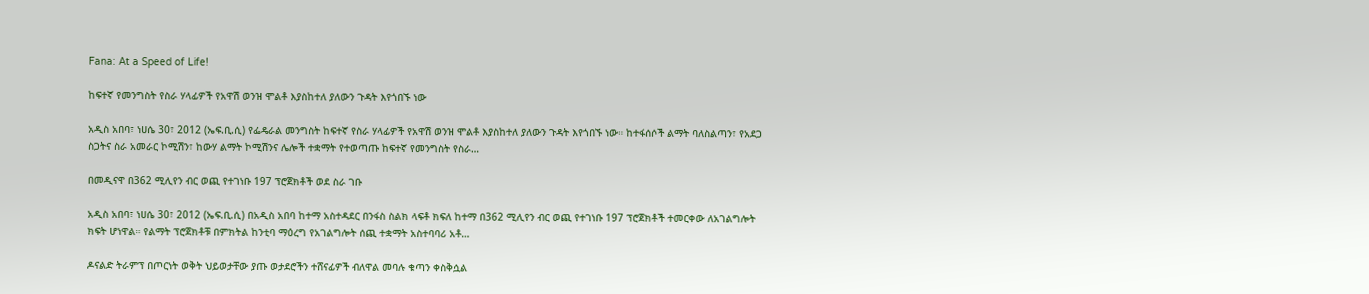Fana: At a Speed of Life!

ከፍተኛ የመንግስት የስራ ሃላፊዎች የአዋሽ ወንዝ ሞልቶ እያስከተለ ያለውን ጉዳት እየጎበኙ ነው

አዲስ አበባ፣ ነሀሴ 30፣ 2012 (ኤፍ.ቢ.ሲ) የፌዴራል መንግስት ከፍተኛ የስራ ሃላፊዎች የአዋሽ ወንዝ ሞልቶ እያስከተለ ያለውን ጉዳት እየጎበኙ ነው። ከተፋሰሶች ልማት ባለስልጣን፣ የአደጋ ስጋትና ስራ አመራር ኮሚሽን፣ ከውሃ ልማት ኮሚሽንና ሌሎች ተቋማት የተወጣጡ ከፍተኛ የመንግስት የስራ…

በመዲናዋ በ362 ሚሊየን ብር ወጪ የተገነቡ 197 ፕሮጀክቶች ወደ ስራ ገቡ

አዲስ አበባ፣ ነሀሴ 30፣ 2012 (ኤፍ.ቢ.ሲ) በአዲስ አበባ ከተማ አስተዳደር በንፋስ ስልክ ላፍቶ ክፍለ ከተማ በ362 ሚሊየን ብር ወጪ የተገነቡ 197 ፕሮጀክቶች ተመርቀው ለአገልግሎት ክፍት ሆነዋል። የልማት ፕሮጀክቶቹ በምክትል ከንቲባ ማዕረግ የአገልግሎት ሰጪ ተቋማት አስተባባሪ አቶ…

ዶናልድ ትራምፕ በጦርነት ወቅት ህይወታቸው ያጡ ወታደሮችን ተሸናፊዎች ብለዋል መባሉ ቁጣን ቀስቅሷል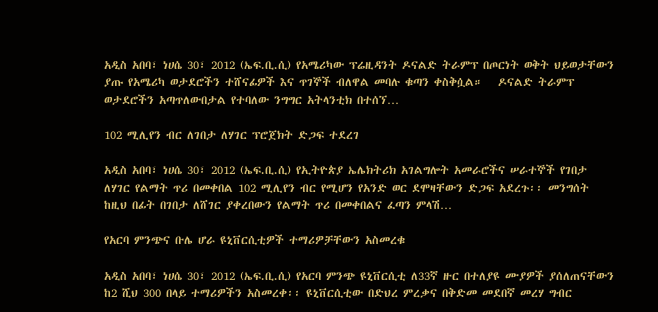አዲስ አበባ፣ ነሀሴ 30፣ 2012 (ኤፍ.ቢ.ሲ) የአሜሪካው ፕሬዚዳንት ዶናልድ ትራምፕ በጦርነት ወቅት ህይወታቸውን ያጡ የአሜሪካ ወታደሮችን ተሸናፊዎች እና ጥገኞች ብለዋል መባሉ ቁጣን ቀስቅሷል።   ዶናልድ ትራምፕ ወታደሮችን አጣጥለውበታል የተባለው ንግግር አትላንቲክ በተሰኘ…

102 ሚሊየን ብር ለገበታ ለሃገር ፕሮጀክት ድጋፍ ተደረገ

አዲስ አበባ፣ ነሀሴ 30፣ 2012 (ኤፍ.ቢ.ሲ) የኢትዮጵያ ኤሌክትሪክ አገልግሎት አመራሮችና ሠራተኞች የገበታ ለሃገር የልማት ጥሪ በመቀበል 102 ሚሊየን ብር የሚሆን የአንድ ወር ደሞዛቸውን ድጋፍ አደረጉ፡፡ መንግሰት ከዚህ በፊት በገበታ ለሸገር ያቀረበውን የልማት ጥሪ በመቀበልና ፈጣን ምላሽ…

የአርባ ምንጭና ቡሌ ሆራ ዩኒቨርሲቲዎች ተማሪዎቻቸውን አስመረቁ

አዲስ አበባ፣ ነሀሴ 30፣ 2012 (ኤፍ.ቢ.ሲ) የአርባ ምንጭ ዩኒቨርሲቲ ለ33ኛ ዙር በተለያዩ ሙያዎች ያሰለጠናቸውን ከ2 ሺህ 300 በላይ ተማሪዎችን አስመረቀ፡፡ ዩኒቨርሲቲው በድህረ ምረቃና በቅድመ መደበኛ መረሃ ግብር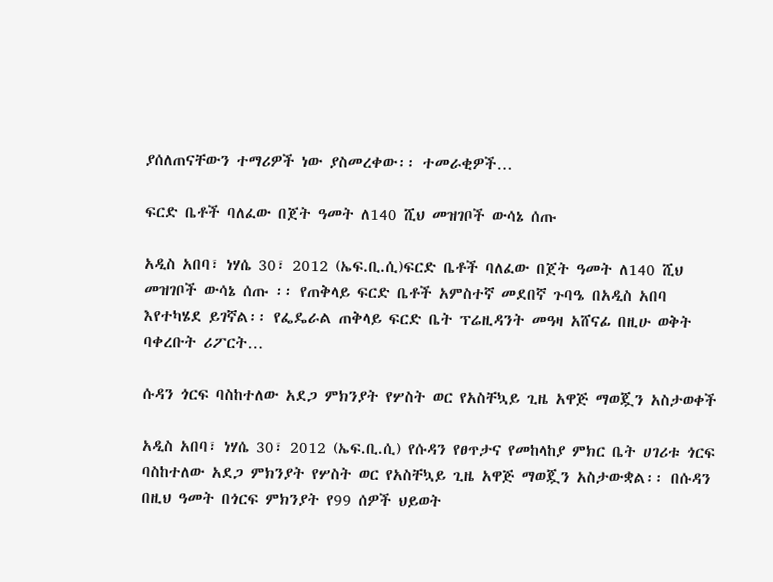ያሰለጠናቸውን ተማሪዎች ነው ያስመረቀው፡፡ ተመራቂዎች…

ፍርድ ቤቶች ባለፈው በጀት ዓመት ለ140 ሺህ መዝገቦች ውሳኔ ሰጡ

አዲስ አበባ፣ ነሃሴ 30፣ 2012 (ኤፍ.ቢ.ሲ)ፍርድ ቤቶች ባለፈው በጀት ዓመት ለ140 ሺህ መዝገቦች ውሳኔ ሰጡ ፡፡ የጠቅላይ ፍርድ ቤቶች አምስተኛ መደበኛ ጉባዔ በአዲስ አበባ እየተካሄደ ይገኛል፡፡ የፌዴራል ጠቅላይ ፍርድ ቤት ፕሬዚዳንት መዓዛ አሸናፊ በዚሁ ወቅት ባቀረቡት ሪፖርት…

ሱዳን ጎርፍ ባስከተለው አደጋ ምክንያት የሦስት ወር የአስቸኳይ ጊዜ አዋጅ ማወጇን አስታወቀች

አዲስ አበባ፣ ነሃሴ 30፣ 2012 (ኤፍ.ቢ.ሲ) የሱዳን የፀጥታና የመከላከያ ምክር ቤት ሀገሪቱ ጎርፍ ባስከተለው አደጋ ምክንያት የሦስት ወር የአስቸኳይ ጊዜ አዋጅ ማወጇን አስታውቋል፡፡ በሱዳን በዚህ ዓመት በጎርፍ ምክንያት የ99 ሰዎች ህይወት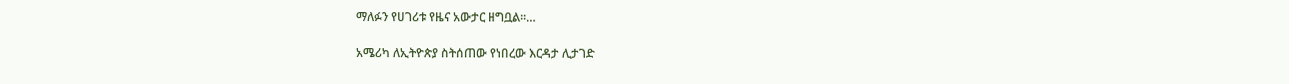ማለፉን የሀገሪቱ የዜና አውታር ዘግቧል፡፡…

አሜሪካ ለኢትዮጵያ ስትሰጠው የነበረው እርዳታ ሊታገድ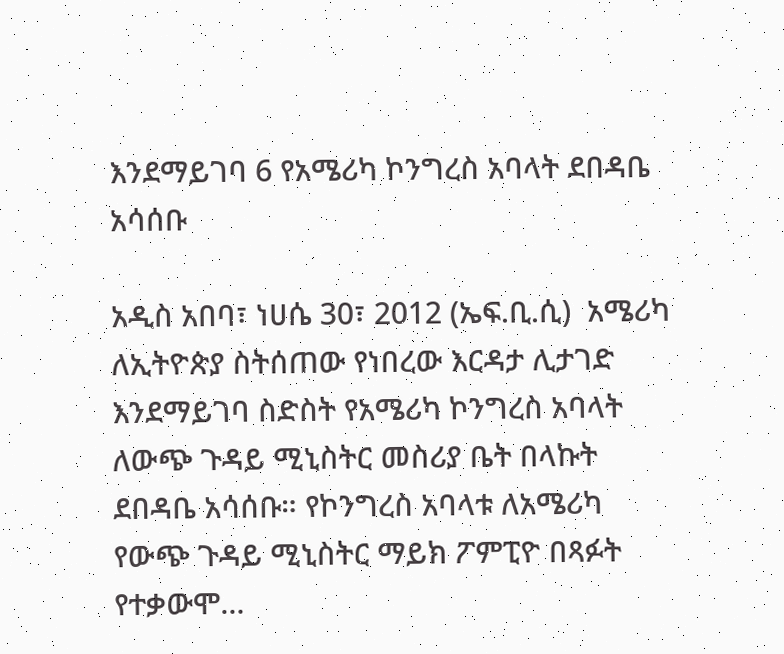እንደማይገባ 6 የአሜሪካ ኮንግረስ አባላት ደበዳቤ አሳሰቡ

አዲስ አበባ፣ ነሀሴ 30፣ 2012 (ኤፍ.ቢ.ሲ)  አሜሪካ ለኢትዮጵያ ስትሰጠው የነበረው እርዳታ ሊታገድ እንደማይገባ ስድስት የአሜሪካ ኮንግረስ አባላት ለውጭ ጉዳይ ሚኒስትር መስሪያ ቤት በላኩት ደበዳቤ አሳሰቡ። የኮንግረስ አባላቱ ለአሜሪካ የውጭ ጉዳይ ሚኒስትር ማይክ ፖምፒዮ በጻፉት የተቃውሞ…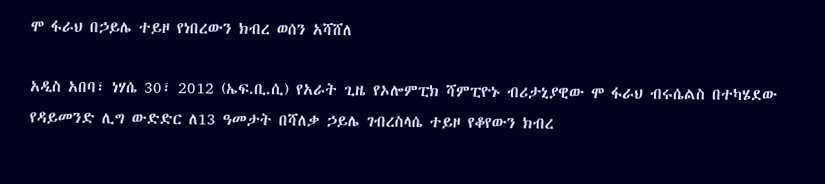ሞ ፋራህ በኃይሌ ተይዞ የነበረውን ክብረ ወሰን አሻሸለ

አዲስ አበባ፣ ነሃሴ 30፣ 2012 (ኤፍ.ቢ.ሲ) የአራት ጊዜ የኦሎምፒክ ሻምፒዮኑ ብሪታኒያዊው ሞ ፋራህ ብሩሴልስ በተካሄደው የዳይመንድ ሊግ ውድድር ለ13 ዓመታት በሻለቃ ኃይሌ ገብረስላሴ ተይዞ የቆየውን ክብረ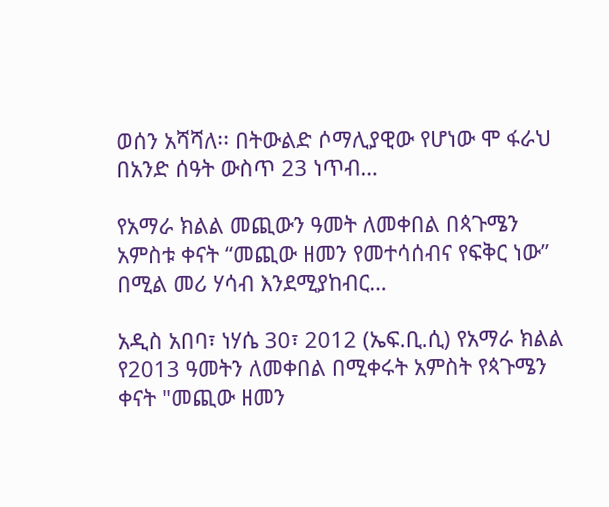ወሰን አሻሻለ፡፡ በትውልድ ሶማሊያዊው የሆነው ሞ ፋራህ በአንድ ሰዓት ውስጥ 23 ነጥብ…

የአማራ ክልል መጪውን ዓመት ለመቀበል በጳጉሜን አምስቱ ቀናት “መጪው ዘመን የመተሳሰብና የፍቅር ነው” በሚል መሪ ሃሳብ እንደሚያከብር…

አዲስ አበባ፣ ነሃሴ 30፣ 2012 (ኤፍ.ቢ.ሲ) የአማራ ክልል የ2013 ዓመትን ለመቀበል በሚቀሩት አምስት የጳጉሜን ቀናት "መጪው ዘመን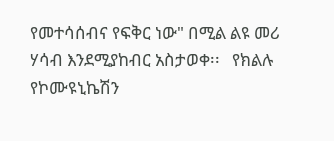የመተሳሰብና የፍቅር ነው" በሚል ልዩ መሪ ሃሳብ እንደሚያከብር አስታወቀ፡፡   የክልሉ የኮሙዩኒኬሽን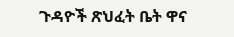ጉዳዮች ጽህፈት ቤት ዋና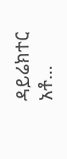ዳይሬክተር አቶ…